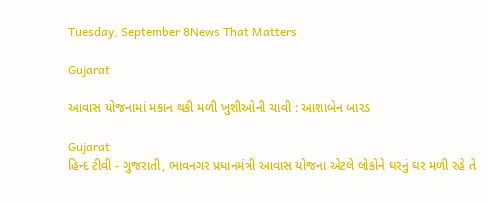Tuesday, September 8News That Matters

Gujarat

આવાસ યોજનામાં મકાન થકી મળી ખુશીઓની ચાવી : આશાબેન બારડ

Gujarat
હિન્દ ટીવી - ગુજરાતી, ભાવનગર પ્રધાનમંત્રી આવાસ યોજના એટલે લોકોને ઘરનું ઘર મળી રહે તે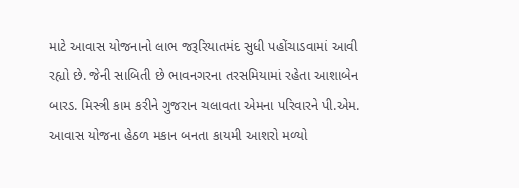માટે આવાસ યોજનાનો લાભ જરૂરિયાતમંદ સુધી પહોંચાડવામાં આવી રહ્યો છે. જેની સાબિતી છે ભાવનગરના તરસમિયામાં રહેતા આશાબેન બારડ. મિસ્ત્રી કામ કરીને ગુજરાન ચલાવતા એમના પરિવારને પી.એમ. આવાસ યોજના હેઠળ મકાન બનતા કાયમી આશરો મળ્યો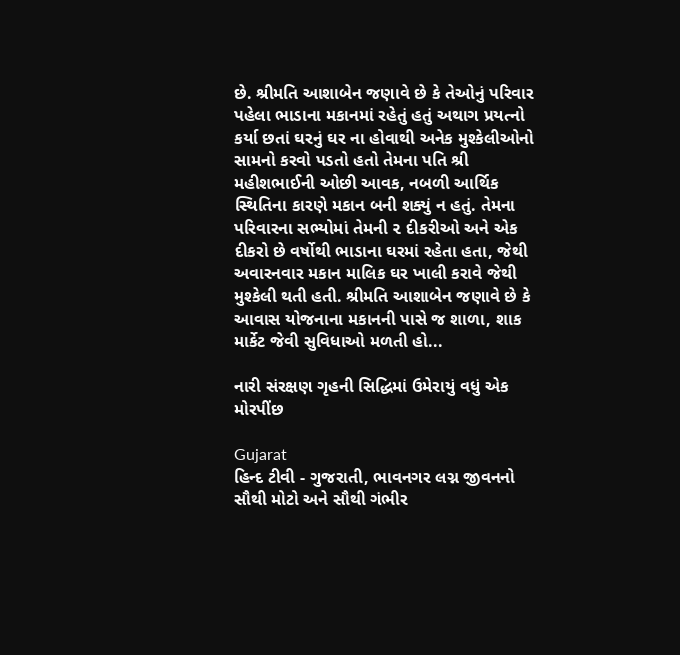છે. શ્રીમતિ આશાબેન જણાવે છે કે તેઓનું પરિવાર પહેલા ભાડાના મકાનમાં રહેતું હતું અથાગ પ્રયત્નો કર્યા છતાં ઘરનું ઘર ના હોવાથી અનેક મુશ્કેલીઓનો સામનો કરવો પડતો હતો તેમના પતિ શ્રી મહીશભાઈની ઓછી આવક, નબળી આર્થિક સ્થિતિના કારણે મકાન બની શક્યું ન હતું. તેમના પરિવારના સભ્યોમાં તેમની ૨ દીકરીઓ અને એક દીકરો છે વર્ષોથી ભાડાના ઘરમાં રહેતા હતા, જેથી અવારનવાર મકાન માલિક ઘર ખાલી કરાવે જેથી મુશ્કેલી થતી હતી. શ્રીમતિ આશાબેન જણાવે છે કે આવાસ યોજનાના મકાનની પાસે જ શાળા, શાક માર્કેટ જેવી સુવિધાઓ મળતી હો...

નારી સંરક્ષણ ગૃહની સિદ્ધિમાં ઉમેરાયું વધું એક મોરપીંછ

Gujarat
હિન્દ ટીવી - ગુજરાતી, ભાવનગર લગ્ન જીવનનો સૌથી મોટો અને સૌથી ગંભીર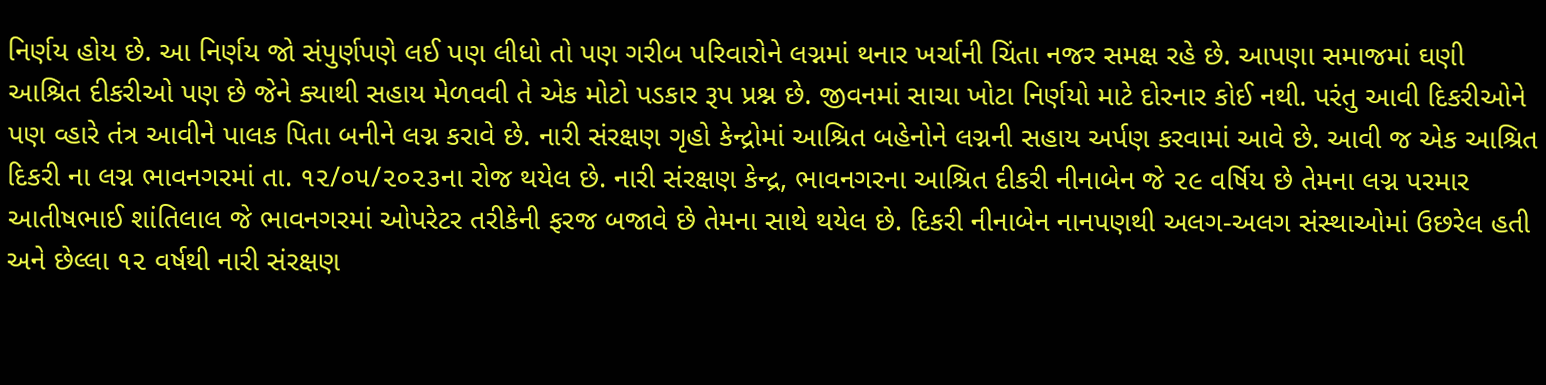નિર્ણય હોય છે. આ નિર્ણય જો સંપુર્ણપણે લઈ પણ લીધો તો પણ ગરીબ પરિવારોને લગ્નમાં થનાર ખર્ચાની ચિંતા નજર સમક્ષ રહે છે. આપણા સમાજમાં ઘણી આશ્રિત દીકરીઓ પણ છે જેને ક્યાથી સહાય મેળવવી તે એક મોટો પડકાર રૂપ પ્રશ્ન છે. જીવનમાં સાચા ખોટા નિર્ણયો માટે દોરનાર કોઈ નથી. પરંતુ આવી દિકરીઓને પણ વ્હારે તંત્ર આવીને પાલક પિતા બનીને લગ્ન કરાવે છે. નારી સંરક્ષણ ગૃહો કેન્દ્રોમાં આશ્રિત બહેનોને લગ્નની સહાય અર્પણ કરવામાં આવે છે. આવી જ એક આશ્રિત દિકરી ના લગ્ન ભાવનગરમાં તા. ૧૨/૦૫/૨૦૨૩ના રોજ થયેલ છે. નારી સંરક્ષણ કેન્દ્ર, ભાવનગરના આશ્રિત દીકરી નીનાબેન જે ૨૯ વર્ષિય છે તેમના લગ્ન પરમાર આતીષભાઈ શાંતિલાલ જે ભાવનગરમાં ઓપરેટર તરીકેની ફરજ બજાવે છે તેમના સાથે થયેલ છે. દિકરી નીનાબેન નાનપણથી અલગ-અલગ સંસ્થાઓમાં ઉછરેલ હતી અને છેલ્લા ૧૨ વર્ષથી નારી સંરક્ષણ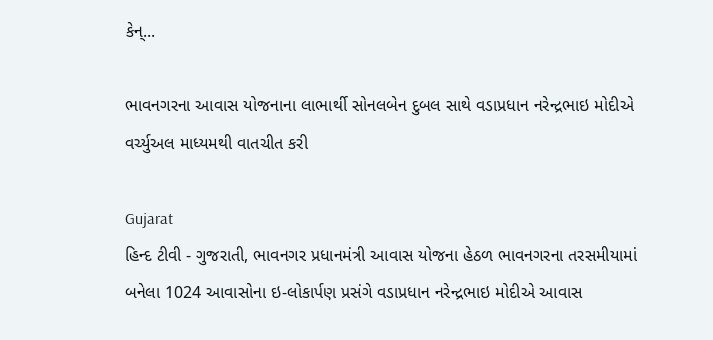કેન્...

ભાવનગરના આવાસ યોજનાના લાભાર્થી સોનલબેન દુબલ સાથે વડાપ્રધાન નરેન્દ્રભાઇ મોદીએ વર્ચ્યુઅલ માધ્યમથી વાતચીત કરી

Gujarat
હિન્દ ટીવી - ગુજરાતી, ભાવનગર પ્રધાનમંત્રી આવાસ યોજના હેઠળ ભાવનગરના તરસમીયામાં બનેલા 1024 આવાસોના ઇ-લોકાર્પણ પ્રસંગે વડાપ્રધાન નરેન્દ્રભાઇ મોદીએ આવાસ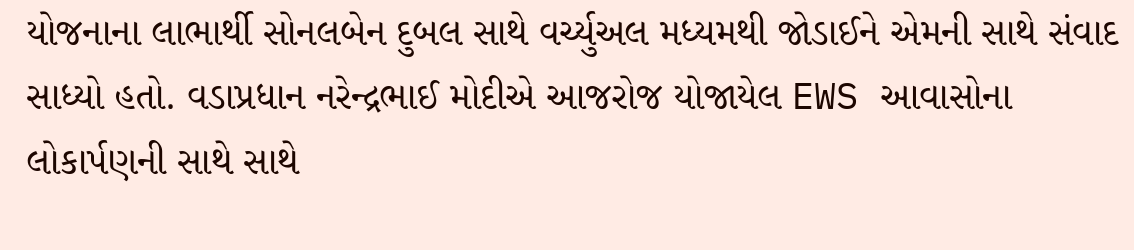યોજનાના લાભાર્થી સોનલબેન દુબલ સાથે વર્ચ્યુઅલ મધ્યમથી જોડાઈને એમની સાથે સંવાદ સાધ્યો હતો. વડાપ્રધાન નરેન્દ્રભાઈ મોદીએ આજરોજ યોજાયેલ EWS આવાસોના લોકાર્પણની સાથે સાથે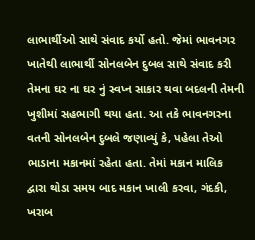લાભાર્થીઓ સાથે સંવાદ કર્યો હતો. જેમાં ભાવનગર ખાતેથી લાભાર્થી સોનલબેન દુબલ સાથે સંવાદ કરી તેમના ઘર ના ઘર નું સ્વપ્ન સાકાર થવા બદલની તેમની ખુશીમાં સહભાગી થયા હતા. આ તકે ભાવનગરના વતની સોનલબેન દુબલે જણાવ્યું કે, પહેલા તેઓ ભાડાના મકાનમાં રહેતા હતા. તેમાં મકાન માલિક દ્વારા થોડા સમય બાદ મકાન ખાલી કરવા, ગંદકી, ખરાબ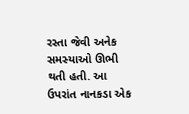રસ્તા જેવી અનેક સમસ્યાઓ ઊભી થતી હતી. આ ઉપરાંત નાનકડા એક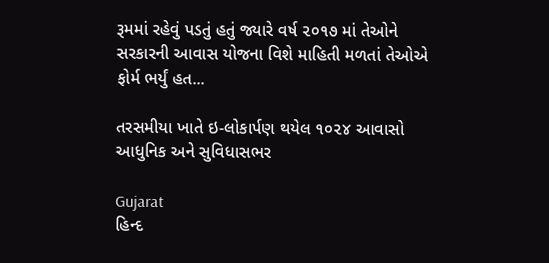રૂમમાં રહેવું પડતું હતું જ્યારે વર્ષ ૨૦૧૭ માં તેઓને સરકારની આવાસ યોજના વિશે માહિતી મળતાં તેઓએ ફોર્મ ભર્યું હત...

તરસમીયા ખાતે ઇ-લોકાર્પણ થયેલ ૧૦૨૪ આવાસો આધુનિક અને સુવિધાસભર

Gujarat
હિન્દ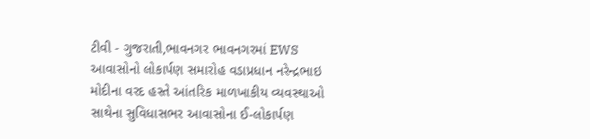ટીવી - ગુજરાતી,ભાવનગર ભાવનગરમાં EWS આવાસોનો લોકાર્પણ સમારોહ વડાપ્રધાન નરેન્દ્રભાઇ મોદીના વરદ હસ્તે આંતરિક માળખાકીય વ્યવસ્થાઓ સાથેના સુવિધાસભર આવાસોના ઈ-લોકાર્પણ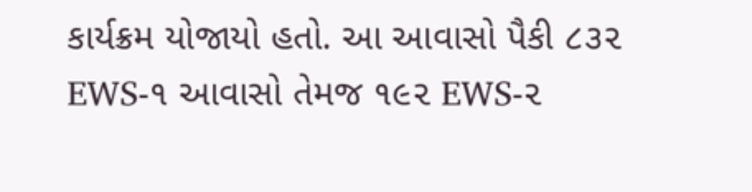કાર્યક્રમ યોજાયો હતો. આ આવાસો પૈકી ૮૩૨ EWS-૧ આવાસો તેમજ ૧૯૨ EWS-૨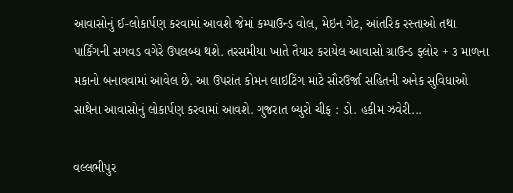આવાસોનું ઈ-લોકાર્પણ કરવામાં આવશે જેમાં કમ્પાઉન્ડ વોલ, મેઇન ગેટ, આંતરિક રસ્તાઓ તથા પાર્કિંગની સગવડ વગેરે ઉપલબ્ધ થશે. તરસમીયા ખાતે તૈયાર કરાયેલ આવાસો ગ્રાઉન્ડ ફ્લોર + ૩ માળના મકાનો બનાવવામાં આવેલ છે. આ ઉપરાંત કોમન લાઇટિંગ માટે સૌરઉર્જા સહિતની અનેક સુવિધાઓ સાથેના આવાસોનું લોકાર્પણ કરવામાં આવશે. ગુજરાત બ્યુરો ચીફ : ડો. હકીમ ઝવેરી...

વલ્લભીપુર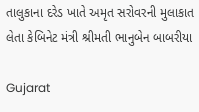તાલુકાના દરેડ ખાતે અમૃત સરોવરની મુલાકાત લેતા કેબિનેટ મંત્રી શ્રીમતી ભાનુબેન બાબરીયા

Gujarat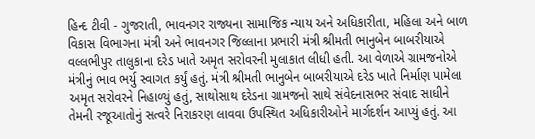હિન્દ ટીવી - ગુજરાતી, ભાવનગર રાજ્યના સામાજિક ન્યાય અને અધિકારીતા, મહિલા અને બાળ વિકાસ વિભાગના મંત્રી અને ભાવનગર જિલ્લાના પ્રભારી મંત્રી શ્રીમતી ભાનુબેન બાબરીયાએ વલ્લભીપુર તાલુકાના દરેડ ખાતે અમૃત સરોવરની મુલાકાત લીધી હતી. આ વેળાએ ગ્રામજનોએ મંત્રીનું ભાવ ભર્યુ સ્વાગત કર્યું હતું. મંત્રી શ્રીમતી ભાનુબેન બાબરીયાએ દરેડ ખાતે નિર્માણ પામેલા અમૃત સરોવરને નિહાળ્યું હતું, સાથોસાથ દરેડના ગ્રામજનો સાથે સંવેદનાસભર સંવાદ સાધીને તેમની રજૂઆતોનું સત્વરે નિરાકરણ લાવવા ઉપસ્થિત અધિકારીઓને માર્ગદર્શન આપ્યું હતું. આ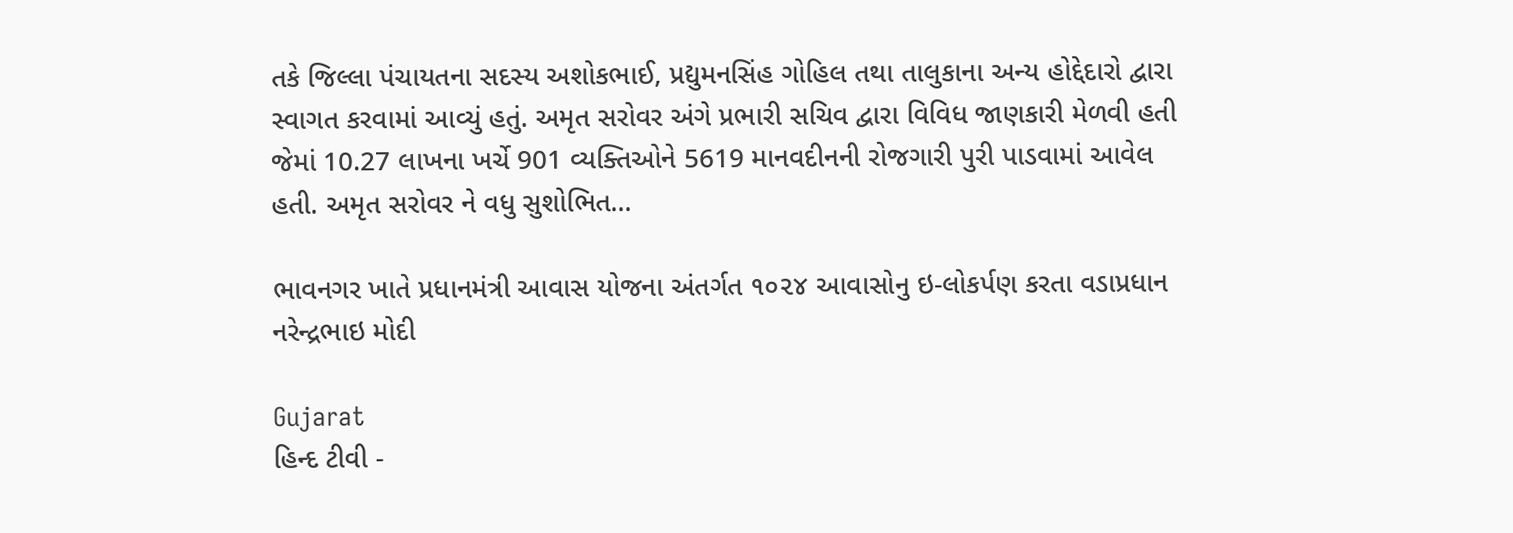તકે જિલ્લા પંચાયતના સદસ્ય અશોકભાઈ, પ્રદ્યુમનસિંહ ગોહિલ તથા તાલુકાના અન્ય હોદ્દેદારો દ્વારા સ્વાગત કરવામાં આવ્યું હતું. અમૃત સરોવર અંગે પ્રભારી સચિવ દ્વારા વિવિધ જાણકારી મેળવી હતી જેમાં 10.27 લાખના ખર્ચે 901 વ્યક્તિઓને 5619 માનવદીનની રોજગારી પુરી પાડવામાં આવેલ હતી. અમૃત સરોવર ને વધુ સુશોભિત...

ભાવનગર ખાતે પ્રધાનમંત્રી આવાસ યોજના અંતર્ગત ૧૦૨૪ આવાસોનુ ઇ-લોકર્પણ કરતા વડાપ્રધાન નરેન્દ્રભાઇ મોદી

Gujarat
હિન્દ ટીવી -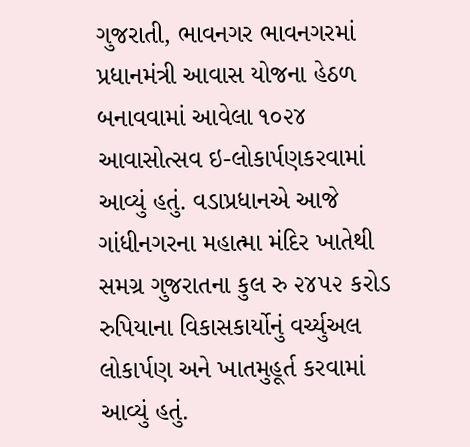ગુજરાતી, ભાવનગર ભાવનગરમાં પ્રધાનમંત્રી આવાસ યોજના હેઠળ બનાવવામાં આવેલા ૧૦૨૪ આવાસોત્સવ ઇ-લોકાર્પણકરવામાં આવ્યું હતું. વડાપ્રધાનએ આજે ગાંધીનગરના મહાત્મા મંદિર ખાતેથી સમગ્ર ગુજરાતના કુલ રુ ૨૪૫૨ કરોડ રુપિયાના વિકાસકાર્યોનું વર્ચ્યુઅલ લોકાર્પણ અને ખાતમુહૂર્ત કરવામાં આવ્યું હતું.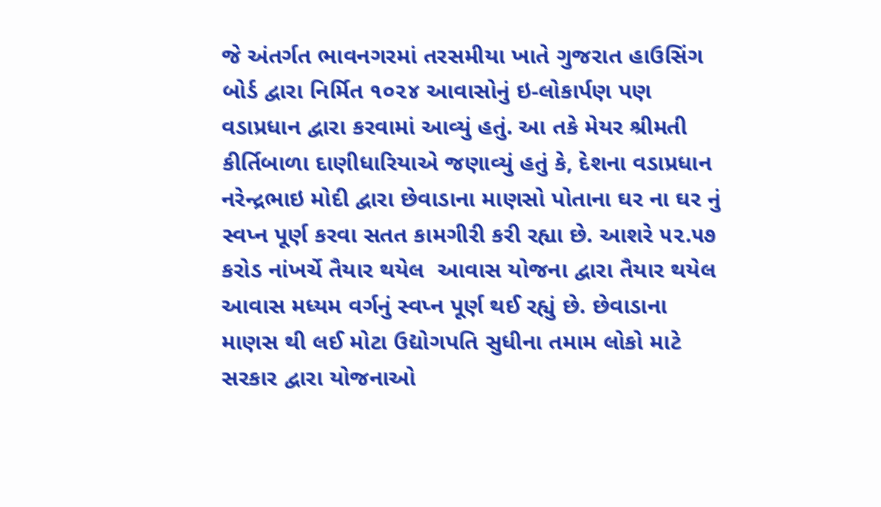જે અંતર્ગત ભાવનગરમાં તરસમીયા ખાતે ગુજરાત હાઉસિંગ બોર્ડ દ્વારા નિર્મિત ૧૦૨૪ આવાસોનું ઇ-લોકાર્પણ પણ વડાપ્રધાન દ્વારા કરવામાં આવ્યું હતું. આ તકે મેયર શ્રીમતી કીર્તિબાળા દાણીધારિયાએ જણાવ્યું હતું કે, દેશના વડાપ્રધાન નરેન્દ્રભાઇ મોદી દ્વારા છેવાડાના માણસો પોતાના ઘર ના ઘર નું સ્વપ્ન પૂર્ણ કરવા સતત કામગીરી કરી રહ્યા છે. આશરે ૫૨.૫૭ કરોડ નાંખર્ચે તૈયાર થયેલ  આવાસ યોજના દ્વારા તૈયાર થયેલ આવાસ મધ્યમ વર્ગનું સ્વપ્ન પૂર્ણ થઈ રહ્યું છે. છેવાડાના માણસ થી લઈ મોટા ઉદ્યોગપતિ સુધીના તમામ લોકો માટે સરકાર દ્વારા યોજનાઓ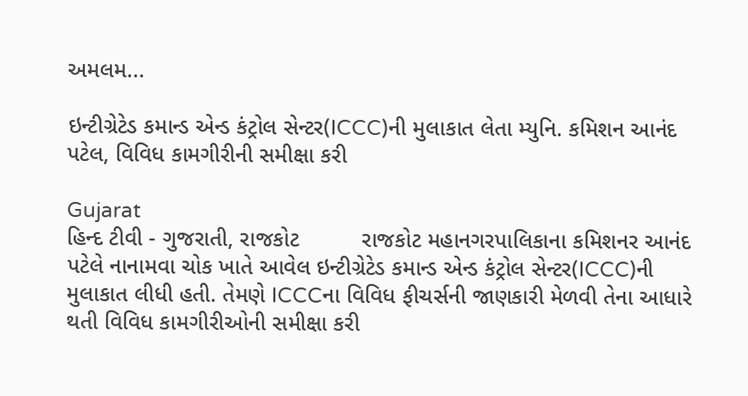અમલમ...

ઇન્ટીગ્રેટેડ કમાન્ડ એન્ડ કંટ્રોલ સેન્ટર(ICCC)ની મુલાકાત લેતા મ્યુનિ. કમિશન આનંદ પટેલ, વિવિધ કામગીરીની સમીક્ષા કરી

Gujarat
હિન્દ ટીવી - ગુજરાતી, રાજકોટ          રાજકોટ મહાનગરપાલિકાના કમિશનર આનંદ પટેલે નાનામવા ચોક ખાતે આવેલ ઇન્ટીગ્રેટેડ કમાન્ડ એન્ડ કંટ્રોલ સેન્ટર(ICCC)ની મુલાકાત લીધી હતી. તેમણે ICCCના વિવિધ ફીચર્સની જાણકારી મેળવી તેના આધારે થતી વિવિધ કામગીરીઓની સમીક્ષા કરી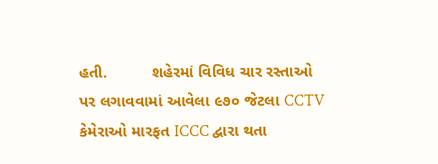હતી.          શહેરમાં વિવિધ ચાર રસ્તાઓ પર લગાવવામાં આવેલા ૯૭૦ જેટલા CCTV કેમેરાઓ મારફત ICCC દ્વારા થતા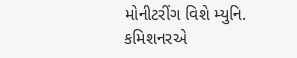મોનીટરીંગ વિશે મ્યુનિ. કમિશનરએ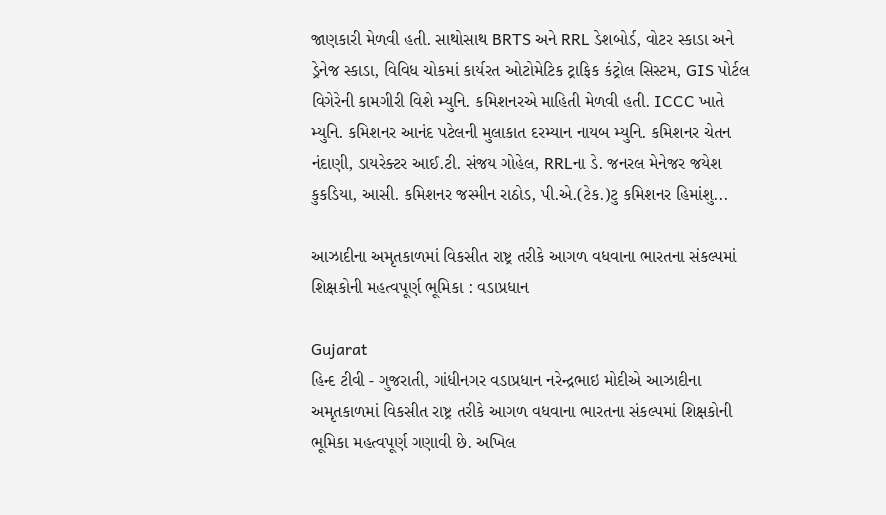જાણકારી મેળવી હતી. સાથોસાથ BRTS અને RRL ડેશબોર્ડ, વોટર સ્કાડા અને ડ્રેનેજ સ્કાડા, વિવિધ ચોકમાં કાર્યરત ઓટોમેટિક ટ્રાફિક કંટ્રોલ સિસ્ટમ, GIS પોર્ટલ વિગેરેની કામગીરી વિશે મ્યુનિ. કમિશનરએ માહિતી મેળવી હતી. ICCC ખાતે મ્યુનિ. કમિશનર આનંદ પટેલની મુલાકાત દરમ્યાન નાયબ મ્યુનિ. કમિશનર ચેતન નંદાણી, ડાયરેક્ટર આઈ.ટી. સંજય ગોહેલ, RRLના ડે. જનરલ મેનેજર જયેશ કુકડિયા, આસી. કમિશનર જસ્મીન રાઠોડ, પી.એ.(ટેક.)ટુ કમિશનર હિમાંશુ...

આઝાદીના અમૃતકાળમાં વિકસીત રાષ્ટ્ર તરીકે આગળ વધવાના ભારતના સંકલ્પમાં શિક્ષકોની મહત્વપૂર્ણ ભૂમિકા : વડાપ્રધાન

Gujarat
હિન્દ ટીવી - ગુજરાતી, ગાંધીનગર વડાપ્રધાન નરેન્દ્રભાઇ મોદીએ આઝાદીના અમૃતકાળમાં વિકસીત રાષ્ટ્ર તરીકે આગળ વધવાના ભારતના સંકલ્પમાં શિક્ષકોની ભૂમિકા મહત્વપૂર્ણ ગણાવી છે. અખિલ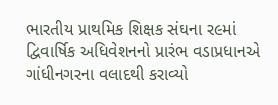ભારતીય પ્રાથમિક શિક્ષક સંઘના ર૯માં દ્વિવાર્ષિક અધિવેશનનો પ્રારંભ વડાપ્રધાનએ ગાંધીનગરના વલાદથી કરાવ્યો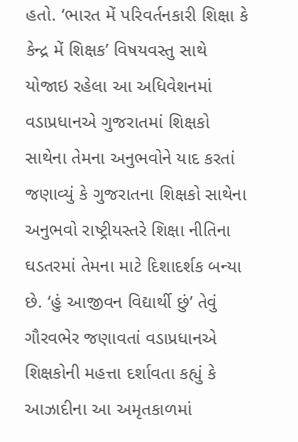હતો. ‘ભારત મેં પરિવર્તનકારી શિક્ષા કે કેન્દ્ર મેં શિક્ષક’ વિષયવસ્તુ સાથે યોજાઇ રહેલા આ અધિવેશનમાં વડાપ્રધાનએ ગુજરાતમાં શિક્ષકો સાથેના તેમના અનુભવોને યાદ કરતાં જણાવ્યું કે ગુજરાતના શિક્ષકો સાથેના અનુભવો રાષ્ટ્રીયસ્તરે શિક્ષા નીતિના ઘડતરમાં તેમના માટે દિશાદર્શક બન્યા છે. ‘હું આજીવન વિદ્યાર્થી છું’ તેવું ગૌરવભેર જણાવતાં વડાપ્રધાનએ શિક્ષકોની મહત્તા દર્શાવતા કહ્યું કે આઝાદીના આ અમૃતકાળમાં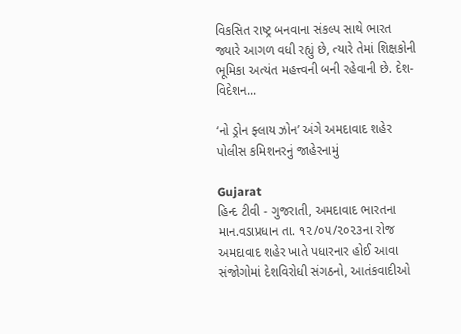વિકસિત રાષ્ટ્ર બનવાના સંકલ્પ સાથે ભારત જ્યારે આગળ વધી રહ્યું છે, ત્યારે તેમાં શિક્ષકોની ભૂમિકા અત્યંત મહત્ત્વની બની રહેવાની છે. દેશ-વિદેશન...

‘નો ડ્રોન ફ્લાય ઝોન’ અંગે અમદાવાદ શહેર પોલીસ કમિશનરનું જાહેરનામું

Gujarat
હિન્દ ટીવી - ગુજરાતી, અમદાવાદ ભારતના માન.વડાપ્રધાન તા. ૧૨/૦૫/૨૦૨૩ના રોજ અમદાવાદ શહેર ખાતે પધારનાર હોઈ આવા સંજોગોમાં દેશવિરોધી સંગઠનો, આતંકવાદીઓ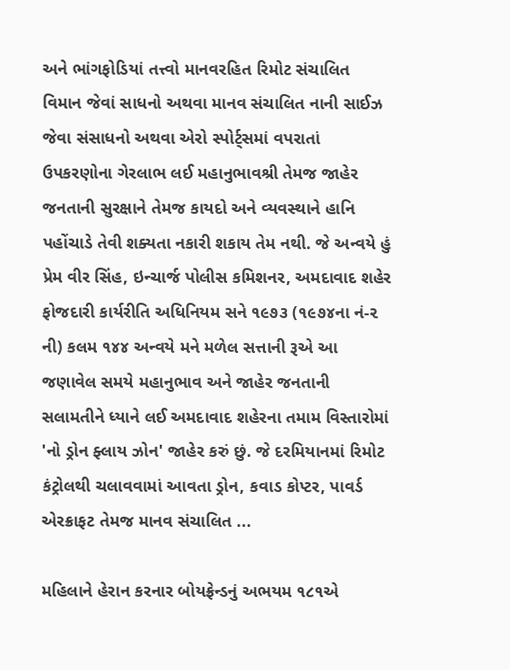અને ભાંગફોડિયાં તત્ત્વો માનવરહિત રિમોટ સંચાલિત વિમાન જેવાં સાધનો અથવા માનવ સંચાલિત નાની સાઈઝ જેવા સંસાધનો અથવા એરો સ્પોર્ટ્સમાં વપરાતાં ઉપકરણોના ગેરલાભ લઈ મહાનુભાવશ્રી તેમજ જાહેર જનતાની સુરક્ષાને તેમજ કાયદો અને વ્યવસ્થાને હાનિ પહોંચાડે તેવી શક્યતા નકારી શકાય તેમ નથી. જે અન્વયે હું પ્રેમ વીર સિંહ, ઇન્ચાર્જ પોલીસ કમિશનર, અમદાવાદ શહેર ફોજદારી કાર્યરીતિ અધિનિયમ સને ૧૯૭૩ (૧૯૭૪ના નં-૨ ની) કલમ ૧૪૪ અન્વયે મને મળેલ સત્તાની રૂએ આ જણાવેલ સમયે મહાનુભાવ અને જાહેર જનતાની સલામતીને ધ્યાને લઈ અમદાવાદ શહેરના તમામ વિસ્તારોમાં 'નો ડ્રોન ફ્લાય ઝોન' જાહેર કરું છું. જે દરમિયાનમાં રિમોટ કંટ્રોલથી ચલાવવામાં આવતા ડ્રોન, કવાડ કોપ્ટર, પાવર્ડ એરક્રાફટ તેમજ માનવ સંચાલિત ...

મહિલાને હેરાન કરનાર બોયફ્રેન્ડનું અભયમ ૧૮૧એ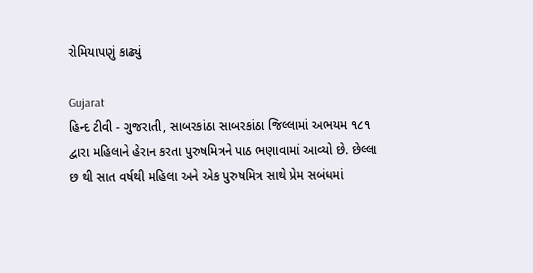રોમિયાપણું કાઢ્યું

Gujarat
હિન્દ ટીવી - ગુજરાતી, સાબરકાંઠા સાબરકાંઠા જિલ્લામાં અભયમ ૧૮૧ દ્વારા મહિલાને હેરાન કરતા પુરુષમિત્રને પાઠ ભણાવામાં આવ્યો છે. છેલ્લા છ થી સાત વર્ષથી મહિલા અને એક પુરુષમિત્ર સાથે પ્રેમ સબંધમાં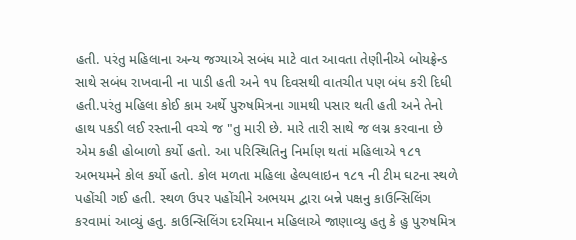હતી. પરંતુ મહિલાના અન્ય જગ્યાએ સબંધ માટે વાત આવતા તેણીનીએ બોયફ્રેન્ડ સાથે સબંધ રાખવાની ના પાડી હતી અને ૧૫ દિવસથી વાતચીત પણ બંધ કરી દિધી હતી.પરંતુ મહિલા કોઈ કામ અર્થે પુરુષમિત્રના ગામથી પસાર થતી હતી અને તેનો હાથ પકડી લઈ રસ્તાની વચ્ચે જ "તુ મારી છે. મારે તારી સાથે જ લગ્ન કરવાના છે એમ કહી હોબાળો કર્યો હતો. આ પરિસ્થિતિનુ નિર્માણ થતાં મહિલાએ ૧૮૧ અભયમને કોલ કર્યો હતો. કોલ મળતા મહિલા હેલ્પલાઇન ૧૮૧ ની ટીમ ઘટના સ્થળે પહોંચી ગઈ હતી. સ્થળ ઉપર પહોંચીને અભયમ દ્વારા બન્ને પક્ષનુ કાઉન્સિલિંગ કરવામાં આવ્યું હતુ. કાઉન્સિલિંગ દરમિયાન મહિલાએ જાણાવ્યુ હતુ કે હુ પુરુષમિત્ર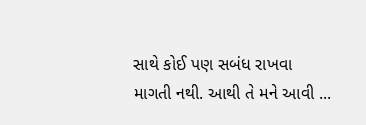સાથે કોઈ પણ સબંધ રાખવા માગતી નથી. આથી તે મને આવી ...